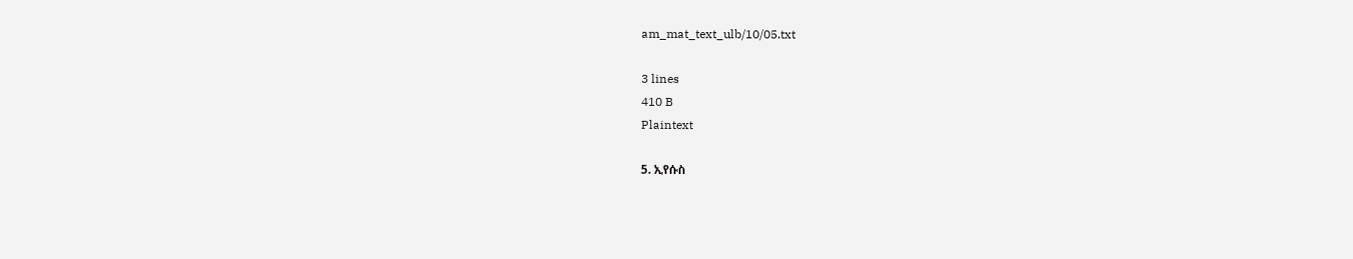am_mat_text_ulb/10/05.txt

3 lines
410 B
Plaintext

5. ኢየሱስ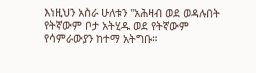እነዚህን አስራ ሁለቱን ''አሕዛብ ወደ ወዳሉበት የትኛውም ቦታ አትሂዱ ወደ የትኛውም የሳምራውያን ከተማ አትግቡ።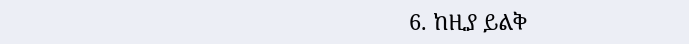6. ከዚያ ይልቅ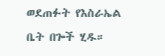ወደጠፉት የእስራኤል ቤት በጐች ሂዱ።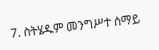7. ስትሄዱም መንግሥተ ሰማይ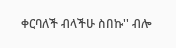ቀርባለች ብላችሁ ስበኩ'' ብሎ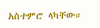አስተምሮ ላካቸው።